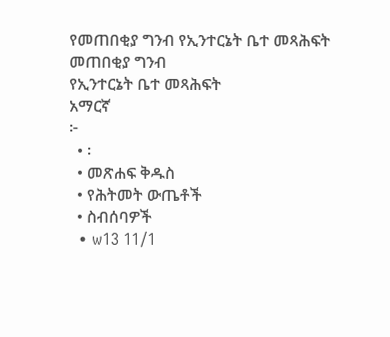የመጠበቂያ ግንብ የኢንተርኔት ቤተ መጻሕፍት
መጠበቂያ ግንብ
የኢንተርኔት ቤተ መጻሕፍት
አማርኛ
፦
  • ፡
  • መጽሐፍ ቅዱስ
  • የሕትመት ውጤቶች
  • ስብሰባዎች
  • w13 11/1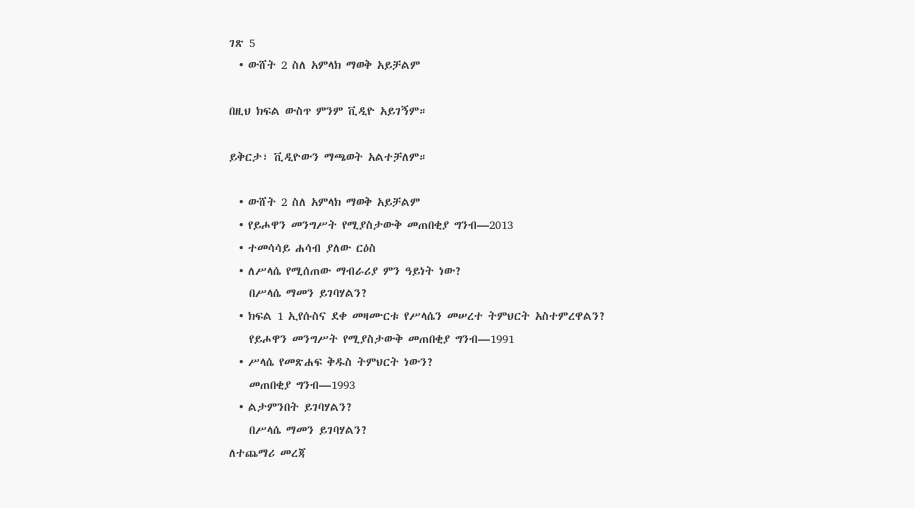ገጽ 5
  • ውሸት 2 ስለ አምላክ ማወቅ አይቻልም

በዚህ ክፍል ውስጥ ምንም ቪዲዮ አይገኝም።

ይቅርታ፣ ቪዲዮውን ማጫወት አልተቻለም።

  • ውሸት 2 ስለ አምላክ ማወቅ አይቻልም
  • የይሖዋን መንግሥት የሚያስታውቅ መጠበቂያ ግንብ—2013
  • ተመሳሳይ ሐሳብ ያለው ርዕስ
  • ለሥላሴ የሚሰጠው ማብራሪያ ምን ዓይነት ነው?
    በሥላሴ ማመን ይገባሃልን?
  • ክፍል 1 ኢየሱስና ደቀ መዛሙርቱ የሥላሴን መሠረተ ትምህርት አስተምረዋልን?
    የይሖዋን መንግሥት የሚያስታውቅ መጠበቂያ ግንብ—1991
  • ሥላሴ የመጽሐፍ ቅዱስ ትምህርት ነውን?
    መጠበቂያ ግንብ—1993
  • ልታምንበት ይገባሃልን?
    በሥላሴ ማመን ይገባሃልን?
ለተጨማሪ መረጃ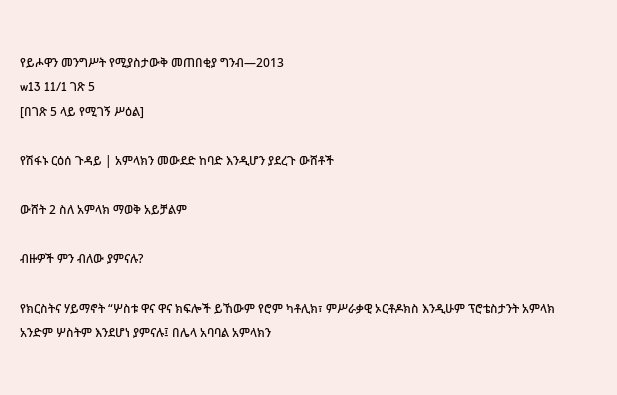የይሖዋን መንግሥት የሚያስታውቅ መጠበቂያ ግንብ—2013
w13 11/1 ገጽ 5
[በገጽ 5 ላይ የሚገኝ ሥዕል]

የሽፋኑ ርዕሰ ጉዳይ | አምላክን መውደድ ከባድ እንዲሆን ያደረጉ ውሸቶች

ውሸት 2 ስለ አምላክ ማወቅ አይቻልም

ብዙዎች ምን ብለው ያምናሉ?

የክርስትና ሃይማኖት “ሦስቱ ዋና ዋና ክፍሎች ይኸውም የሮም ካቶሊክ፣ ምሥራቃዊ ኦርቶዶክስ እንዲሁም ፕሮቴስታንት አምላክ አንድም ሦስትም እንደሆነ ያምናሉ፤ በሌላ አባባል አምላክን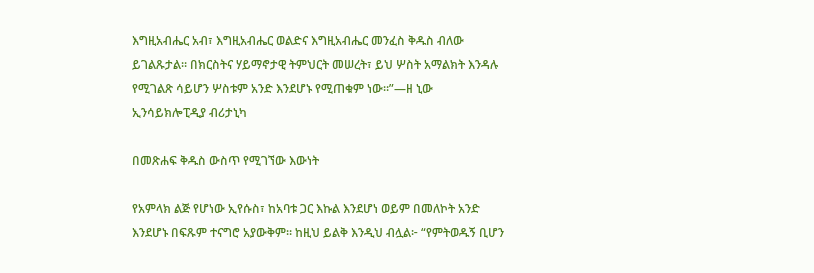እግዚአብሔር አብ፣ እግዚአብሔር ወልድና እግዚአብሔር መንፈስ ቅዱስ ብለው ይገልጹታል። በክርስትና ሃይማኖታዊ ትምህርት መሠረት፣ ይህ ሦስት አማልክት እንዳሉ የሚገልጽ ሳይሆን ሦስቱም አንድ እንደሆኑ የሚጠቁም ነው።”—ዘ ኒው ኢንሳይክሎፒዲያ ብሪታኒካ

በመጽሐፍ ቅዱስ ውስጥ የሚገኘው እውነት

የአምላክ ልጅ የሆነው ኢየሱስ፣ ከአባቱ ጋር እኩል እንደሆነ ወይም በመለኮት አንድ እንደሆኑ በፍጹም ተናግሮ አያውቅም። ከዚህ ይልቅ እንዲህ ብሏል፦ “የምትወዱኝ ቢሆን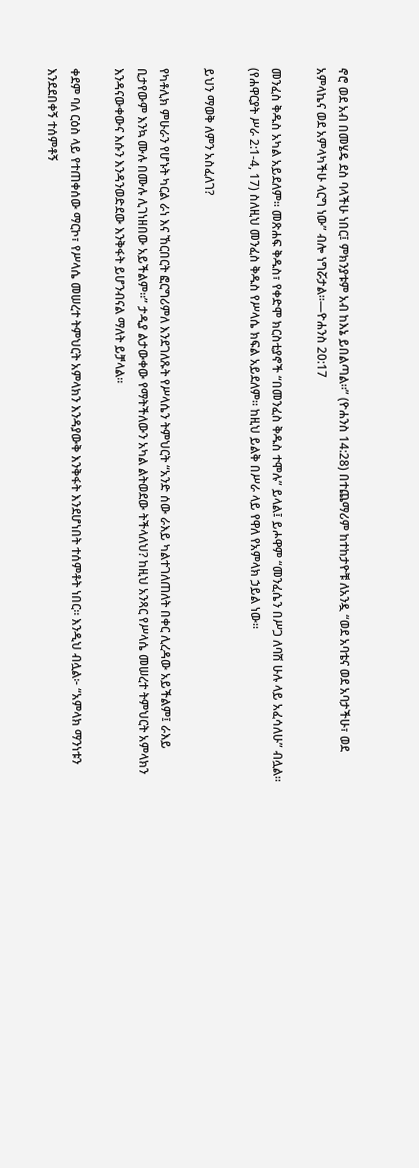ኖሮ ወደ አብ በመሄዴ ደስ ባላችሁ ነበር፤ ምክንያቱም አብ ከእኔ ይበልጣል።” (ዮሐንስ 14:28) በተጨማሪም ከተከታዮቹ ለአንዷ “ወደ አባቴና ወደ አባታችሁ፣ ወደ አምላኬና ወደ አምላካችሁ ላርግ ነው” ብሎ ነግሯታል።—ዮሐንስ 20:17

መንፈስ ቅዱስ አካል አይደለም። መጽሐፍ ቅዱስ፣ የቀድሞ ክርስቲያኖች “በመንፈስ ቅዱስ ተሞሉ” ይላል፤ ይሖዋም “መንፈሴን በሥጋ ለባሽ ሁሉ ላይ አፈሳለሁ” ብሏል። (የሐዋርያት ሥራ 2:1-4, 17) ስለዚህ መንፈስ ቅዱስ የሥላሴ ክፍል አይደለም። ከዚህ ይልቅ በሥራ ላይ የዋለ የአምላክ ኃይል ነው።

ይህን ማወቅ ለምን አስፈለገ?

የካቶሊክ ምሁራን የሆኑት ካርል ራነ እና ኸርበርት ፎርግሪምለ እንደገለጹት የሥላሴን ትምህርት “አንድ ሰው ራእይ ካልተገለጠለት በቀር ሊረዳው አይችልም፤ ራእይ ቢታየውም እንኳ ሙሉ በሙሉ ሊገነዘበው አይችልም።” ታዲያ ልታውቀው የማትችለውን አካል ልትወደው ትችላለህ? ከዚህ አንጻር የሥላሴ መሠረተ ትምህርት አምላክን እንዳናውቀውና እሱን እንዳንወድደው እንቅፋት ይሆንብናል ማለት ይቻላል።

ቀደም ባለ ርዕስ ላይ የተጠቀሰው ማርኮ፣ የሥላሴ መሠረተ ትምህርት አምላክን እንዳያውቅ እንቅፋት እንደሆነበት ተሰምቶት ነበር። እንዲህ ብሏል፦ “አምላክ ማንነቱን እንደደበቀኝ ተሰምቶኝ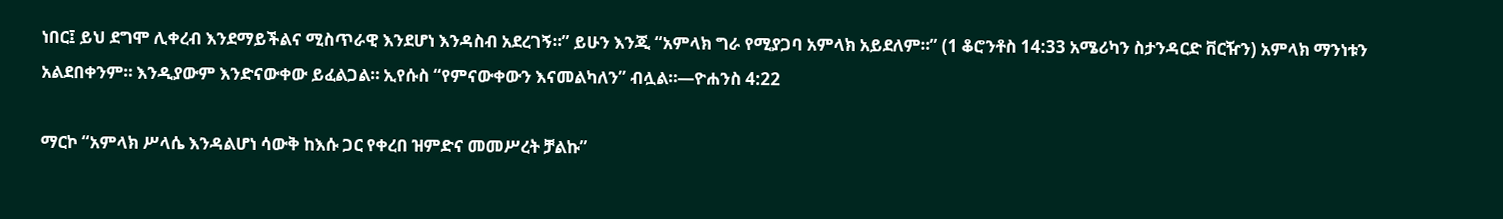ነበር፤ ይህ ደግሞ ሊቀረብ እንደማይችልና ሚስጥራዊ እንደሆነ እንዳስብ አደረገኝ።” ይሁን እንጂ “አምላክ ግራ የሚያጋባ አምላክ አይደለም።” (1 ቆሮንቶስ 14:33 አሜሪካን ስታንዳርድ ቨርዥን) አምላክ ማንነቱን አልደበቀንም። እንዲያውም እንድናውቀው ይፈልጋል። ኢየሱስ “የምናውቀውን እናመልካለን” ብሏል።—ዮሐንስ 4:22

ማርኮ “አምላክ ሥላሴ እንዳልሆነ ሳውቅ ከእሱ ጋር የቀረበ ዝምድና መመሥረት ቻልኩ”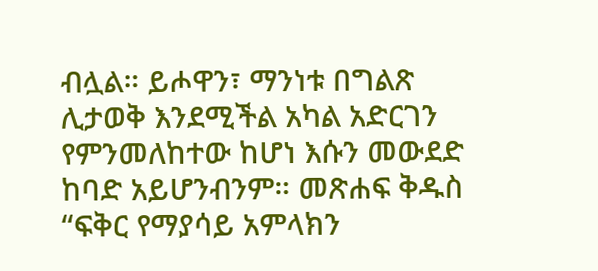ብሏል። ይሖዋን፣ ማንነቱ በግልጽ ሊታወቅ እንደሚችል አካል አድርገን የምንመለከተው ከሆነ እሱን መውደድ ከባድ አይሆንብንም። መጽሐፍ ቅዱስ “ፍቅር የማያሳይ አምላክን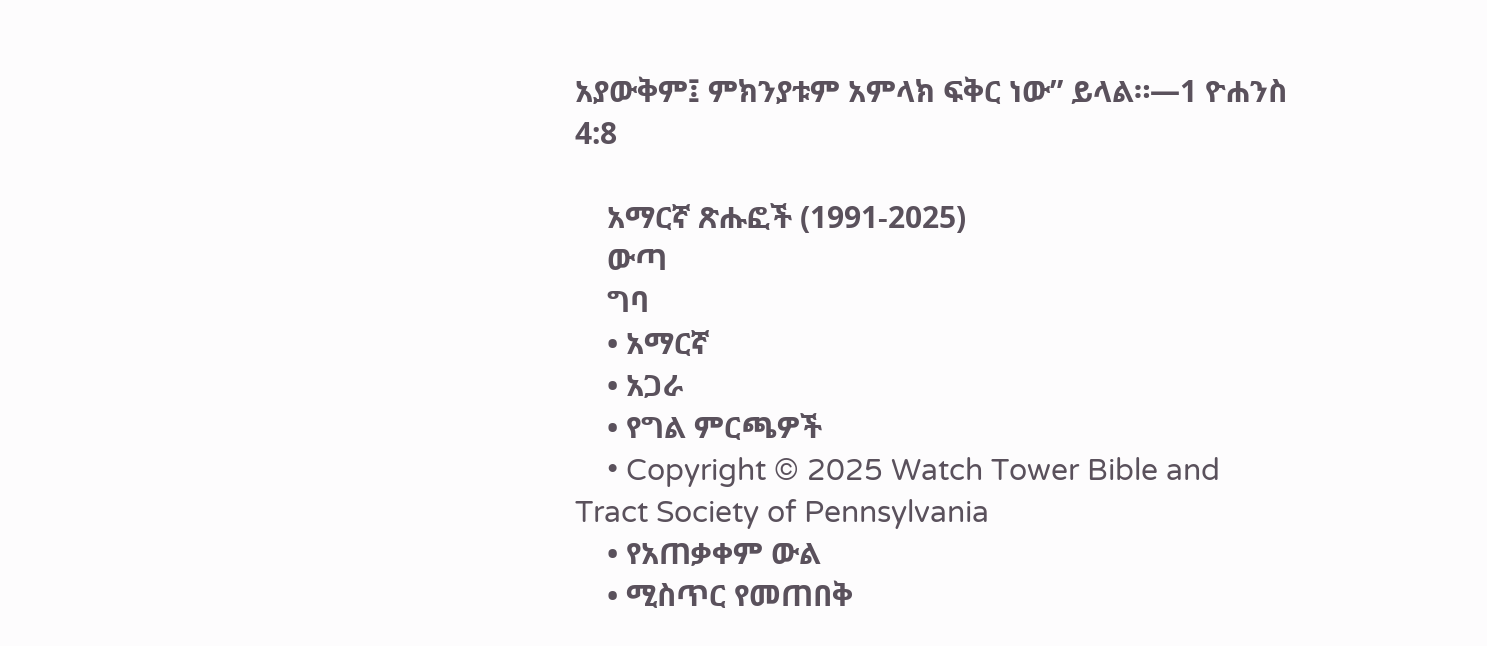አያውቅም፤ ምክንያቱም አምላክ ፍቅር ነው” ይላል።—1 ዮሐንስ 4:8

    አማርኛ ጽሑፎች (1991-2025)
    ውጣ
    ግባ
    • አማርኛ
    • አጋራ
    • የግል ምርጫዎች
    • Copyright © 2025 Watch Tower Bible and Tract Society of Pennsylvania
    • የአጠቃቀም ውል
    • ሚስጥር የመጠበቅ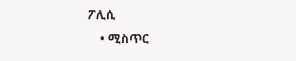ፖሊሲ
    • ሚስጥር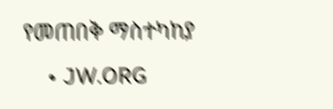የመጠበቅ ማስተካከያ
    • JW.ORG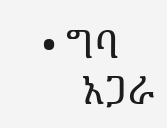• ግባ
    አጋራ